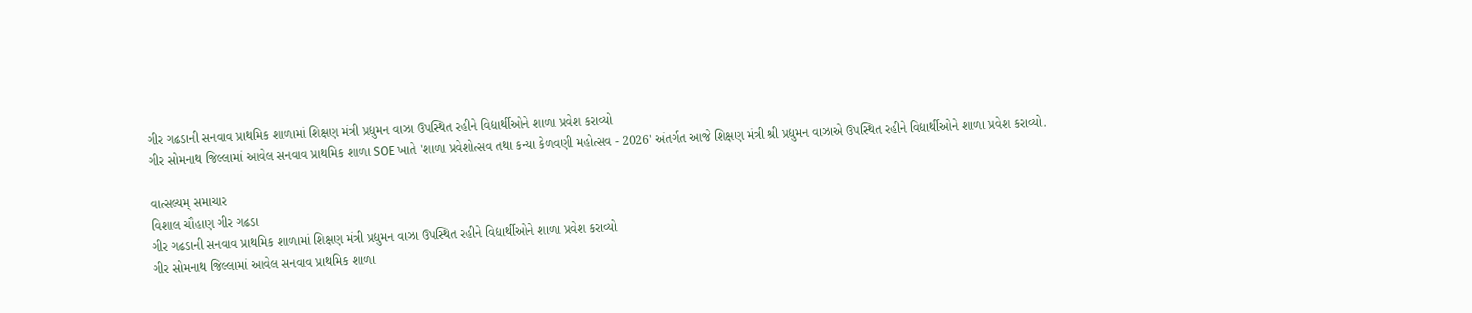ગીર ગઢડાની સનવાવ પ્રાથમિક શાળામાં શિક્ષણ મંત્રી પ્રદ્યુમન વાઝા ઉપસ્થિત રહીને વિદ્યાર્થીઓને શાળા પ્રવેશ કરાવ્યો
ગીર સોમનાથ જિલ્લામાં આવેલ સનવાવ પ્રાથમિક શાળા SOE ખાતે 'શાળા પ્રવેશોત્સવ તથા કન્યા કેળવણી મહોત્સવ - 2026' અંતર્ગત આજે શિક્ષણ મંત્રી શ્રી પ્રદ્યુમન વાઝાએ ઉપસ્થિત રહીને વિદ્યાર્થીઓને શાળા પ્રવેશ કરાવ્યો.

વાત્સલ્યમ્ સમાચાર
વિશાલ ચૌહાણ ગીર ગઢડા
ગીર ગઢડાની સનવાવ પ્રાથમિક શાળામાં શિક્ષણ મંત્રી પ્રદ્યુમન વાઝા ઉપસ્થિત રહીને વિદ્યાર્થીઓને શાળા પ્રવેશ કરાવ્યો
ગીર સોમનાથ જિલ્લામાં આવેલ સનવાવ પ્રાથમિક શાળા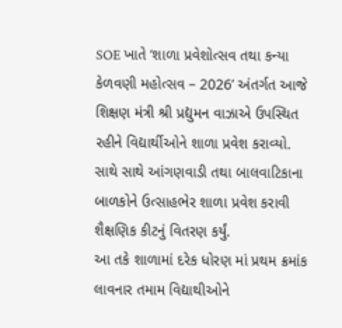SOE ખાતે ‘શાળા પ્રવેશોત્સવ તથા કન્યા કેળવણી મહોત્સવ – 2026’ અંતર્ગત આજે શિક્ષણ મંત્રી શ્રી પ્રદ્યુમન વાઝાએ ઉપસ્થિત રહીને વિદ્યાર્થીઓને શાળા પ્રવેશ કરાવ્યો.
સાથે સાથે આંગણવાડી તથા બાલવાટિકાના બાળકોને ઉત્સાહભેર શાળા પ્રવેશ કરાવી શૈક્ષણિક કીટનું વિતરણ કર્યું.
આ તકે શાળામાં દરેક ધોરણ માં પ્રથમ ક્રમાંક લાવનાર તમામ વિદ્યાથીઓને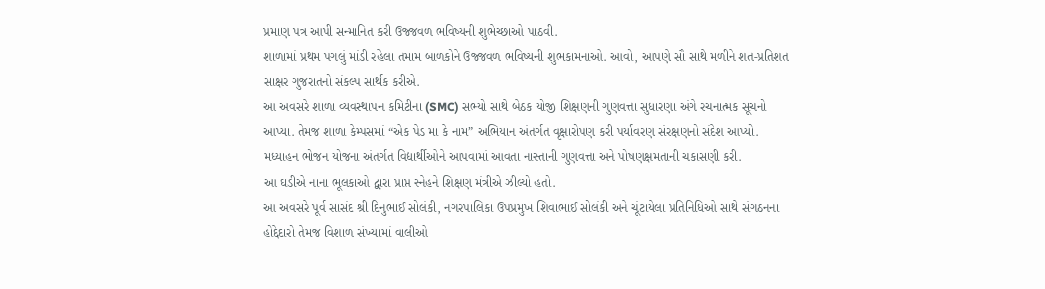પ્રમાણ પત્ર આપી સન્માનિત કરી ઉજ્જવળ ભવિષ્યની શુભેચ્છાઓ પાઠવી.
શાળામાં પ્રથમ પગલું માંડી રહેલા તમામ બાળકોને ઉજ્જવળ ભવિષ્યની શુભકામનાઓ. આવો, આપણે સૌ સાથે મળીને શત-પ્રતિશત સાક્ષર ગુજરાતનો સંકલ્પ સાર્થક કરીએ.
આ અવસરે શાળા વ્યવસ્થાપન કમિટીના (SMC) સભ્યો સાથે બેઠક યોજી શિક્ષણની ગુણવત્તા સુધારણા અંગે રચનાત્મક સૂચનો આપ્યા. તેમજ શાળા કેમ્પસમાં “એક પેડ મા કે નામ” અભિયાન અંતર્ગત વૃક્ષારોપણ કરી પર્યાવરણ સંરક્ષણનો સંદેશ આપ્યો.
મધ્યાહન ભોજન યોજના અંતર્ગત વિદ્યાર્થીઓને આપવામાં આવતા નાસ્તાની ગુણવત્તા અને પોષણક્ષમતાની ચકાસણી કરી.
આ ઘડીએ નાના ભૂલકાઓ દ્વારા પ્રાપ્ત સ્નેહને શિક્ષણ મંત્રીએ ઝીલ્યો હતો.
આ અવસરે પૂર્વ સાસંદ શ્રી દિનુભાઈ સોલંકી, નગરપાલિકા ઉપપ્રમુખ શિવાભાઈ સોલંકી અને ચૂંટાયેલા પ્રતિનિધિઓ સાથે સંગઠનના હોદ્દેદારો તેમજ વિશાળ સંખ્યામાં વાલીઓ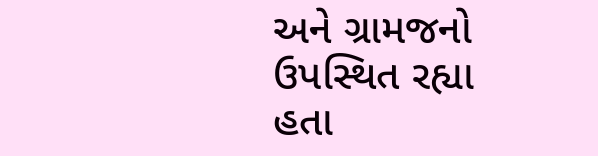અને ગ્રામજનો ઉપસ્થિત રહ્યા હતા